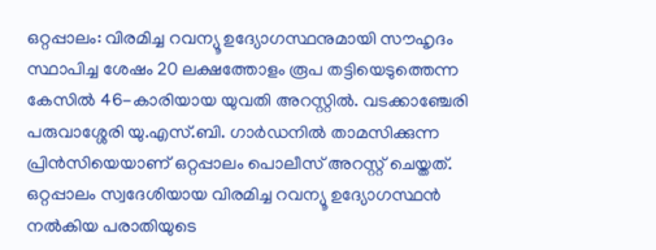ഒറ്റപ്പാലം: വിരമിച്ച റവന്യൂ ഉദ്യോഗസ്ഥനുമായി സൗഹൃദം സ്ഥാപിച്ച ശേഷം 20 ലക്ഷത്തോളം രൂപ തട്ടിയെടുത്തെന്ന കേസിൽ 46-കാരിയായ യുവതി അറസ്റ്റിൽ. വടക്കാഞ്ചേരി പരുവാശ്ശേരി യു.എസ്.ബി. ഗാർഡനിൽ താമസിക്കുന്ന പ്രിൻസിയെയാണ് ഒറ്റപ്പാലം പൊലീസ് അറസ്റ്റ് ചെയ്തത്. ഒറ്റപ്പാലം സ്വദേശിയായ വിരമിച്ച റവന്യൂ ഉദ്യോഗസ്ഥൻ നൽകിയ പരാതിയുടെ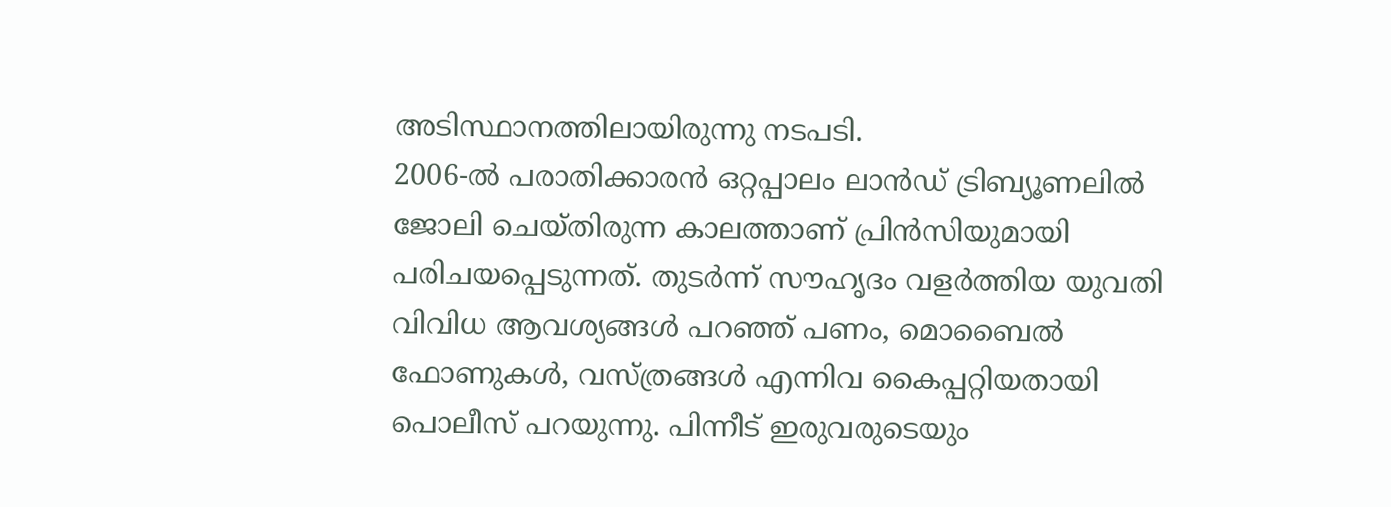അടിസ്ഥാനത്തിലായിരുന്നു നടപടി.
2006-ൽ പരാതിക്കാരൻ ഒറ്റപ്പാലം ലാൻഡ് ട്രിബ്യൂണലിൽ ജോലി ചെയ്തിരുന്ന കാലത്താണ് പ്രിൻസിയുമായി പരിചയപ്പെടുന്നത്. തുടർന്ന് സൗഹൃദം വളർത്തിയ യുവതി വിവിധ ആവശ്യങ്ങൾ പറഞ്ഞ് പണം, മൊബൈൽ ഫോണുകൾ, വസ്ത്രങ്ങൾ എന്നിവ കൈപ്പറ്റിയതായി പൊലീസ് പറയുന്നു. പിന്നീട് ഇരുവരുടെയും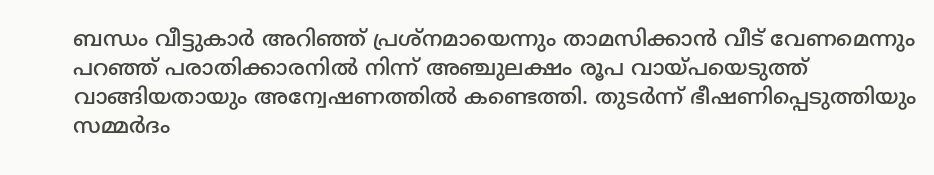ബന്ധം വീട്ടുകാർ അറിഞ്ഞ് പ്രശ്നമായെന്നും താമസിക്കാൻ വീട് വേണമെന്നും പറഞ്ഞ് പരാതിക്കാരനിൽ നിന്ന് അഞ്ചുലക്ഷം രൂപ വായ്പയെടുത്ത് വാങ്ങിയതായും അന്വേഷണത്തിൽ കണ്ടെത്തി. തുടർന്ന് ഭീഷണിപ്പെടുത്തിയും സമ്മർദം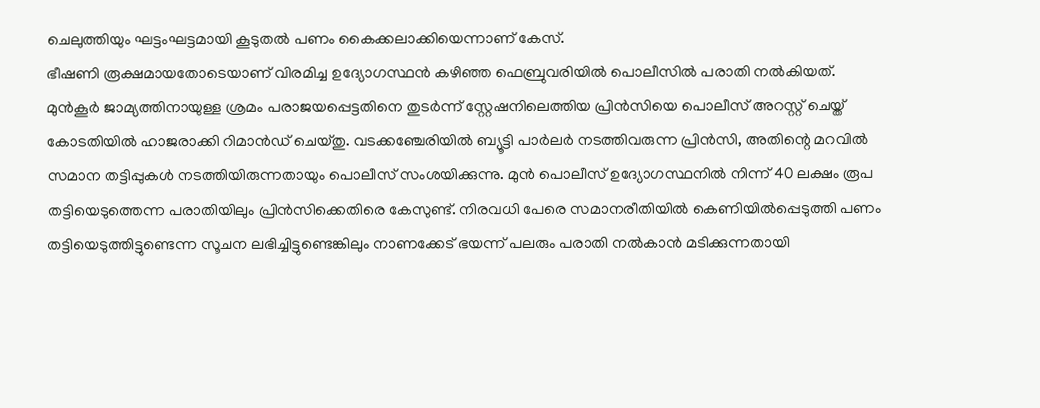ചെലുത്തിയും ഘട്ടംഘട്ടമായി കൂടുതൽ പണം കൈക്കലാക്കിയെന്നാണ് കേസ്.
ഭീഷണി രൂക്ഷമായതോടെയാണ് വിരമിച്ച ഉദ്യോഗസ്ഥൻ കഴിഞ്ഞ ഫെബ്രുവരിയിൽ പൊലീസിൽ പരാതി നൽകിയത്. മുൻകൂർ ജാമ്യത്തിനായുള്ള ശ്രമം പരാജയപ്പെട്ടതിനെ തുടർന്ന് സ്റ്റേഷനിലെത്തിയ പ്രിൻസിയെ പൊലീസ് അറസ്റ്റ് ചെയ്ത് കോടതിയിൽ ഹാജരാക്കി റിമാൻഡ് ചെയ്തു. വടക്കഞ്ചേരിയിൽ ബ്യൂട്ടി പാർലർ നടത്തിവരുന്ന പ്രിൻസി, അതിന്റെ മറവിൽ സമാന തട്ടിപ്പുകൾ നടത്തിയിരുന്നതായും പൊലീസ് സംശയിക്കുന്നു. മുൻ പൊലീസ് ഉദ്യോഗസ്ഥനിൽ നിന്ന് 40 ലക്ഷം രൂപ തട്ടിയെടുത്തെന്ന പരാതിയിലും പ്രിൻസിക്കെതിരെ കേസുണ്ട്. നിരവധി പേരെ സമാനരീതിയിൽ കെണിയിൽപ്പെടുത്തി പണം തട്ടിയെടുത്തിട്ടുണ്ടെന്ന സൂചന ലഭിച്ചിട്ടുണ്ടെങ്കിലും നാണക്കേട് ഭയന്ന് പലരും പരാതി നൽകാൻ മടിക്കുന്നതായി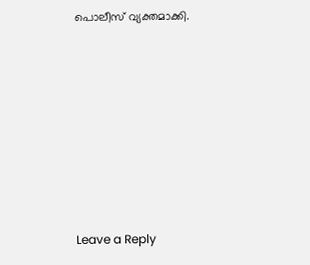പൊലീസ് വ്യക്തമാക്കി.











Leave a Reply